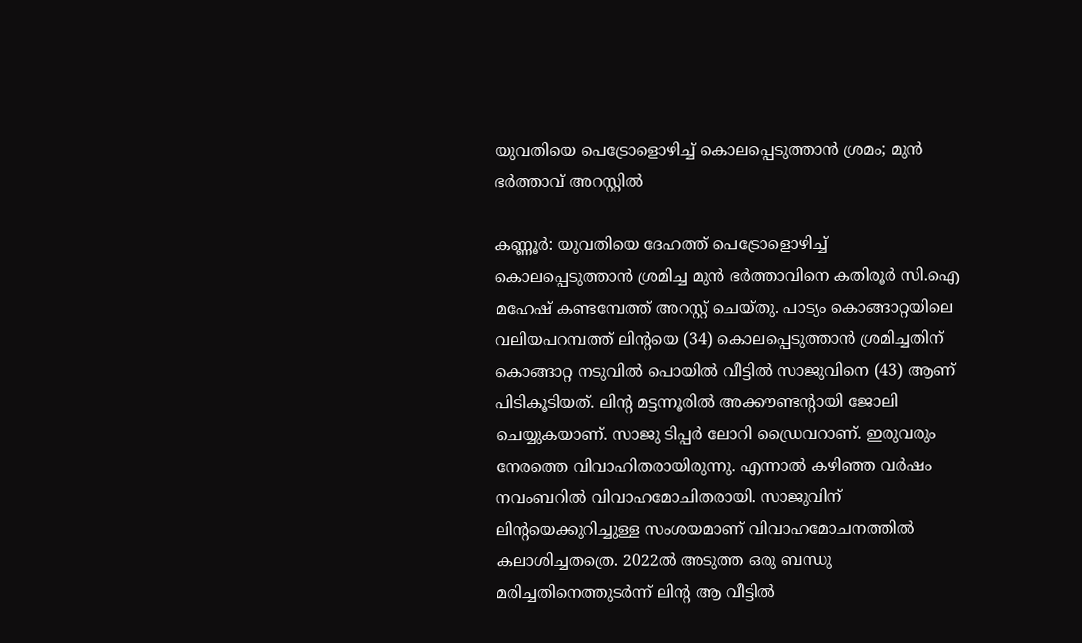യുവതിയെ പെട്രോളൊഴിച്ച് കൊലപ്പെടുത്താൻ ശ്രമം; മുൻ ഭർത്താവ് അറസ്റ്റിൽ

കണ്ണൂർ: യുവതിയെ ദേഹത്ത് പെട്രോളൊഴിച്ച് കൊലപ്പെടുത്താന്‍ ശ്രമിച്ച മുന്‍ ഭര്‍ത്താവിനെ കതിരൂര്‍ സി.ഐ മഹേഷ് കണ്ടമ്പേത്ത് അറസ്റ്റ് ചെയ്തു. പാട്യം കൊങ്ങാറ്റയിലെ വലിയപറമ്പത്ത് ലിന്റയെ (34) കൊലപ്പെടുത്താന്‍ ശ്രമിച്ചതിന് കൊങ്ങാറ്റ നടുവില്‍ പൊയില്‍ വീട്ടില്‍ സാജുവിനെ (43) ആണ് പിടികൂടിയത്. ലിന്റ മട്ടന്നൂരില്‍ അക്കൗണ്ടന്റായി ജോലി ചെയ്യുകയാണ്. സാജു ടിപ്പര്‍ ലോറി ഡ്രൈവറാണ്. ഇരുവരും നേരത്തെ വിവാഹിതരായിരുന്നു. എന്നാല്‍ കഴിഞ്ഞ വര്‍ഷം നവംബറില്‍ വിവാഹമോചിതരായി. സാജുവിന് ലിന്റയെക്കുറിച്ചുള്ള സംശയമാണ് വിവാഹമോചനത്തില്‍ കലാശിച്ചതത്രെ. 2022ല്‍ അടുത്ത ഒരു ബന്ധു മരിച്ചതിനെത്തുടര്‍ന്ന് ലിന്റ ആ വീട്ടില്‍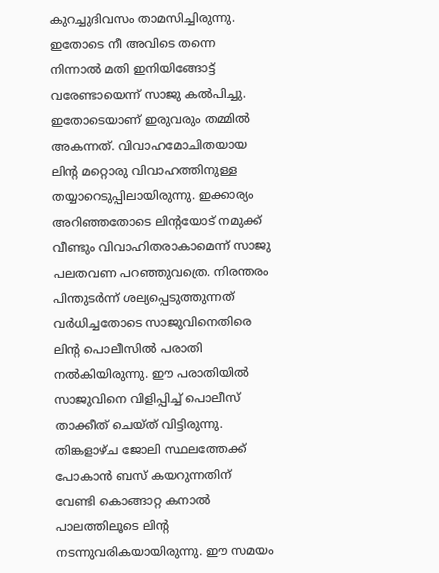കുറച്ചുദിവസം താമസിച്ചിരുന്നു. ഇതോടെ നീ അവിടെ തന്നെ നിന്നാല്‍ മതി ഇനിയിങ്ങോട്ട് വരേണ്ടായെന്ന് സാജു കല്‍പിച്ചു. ഇതോടെയാണ് ഇരുവരും തമ്മില്‍ അകന്നത്. വിവാഹമോചിതയായ ലിന്റ മറ്റൊരു വിവാഹത്തിനുള്ള തയ്യാറെടുപ്പിലായിരുന്നു. ഇക്കാര്യം അറിഞ്ഞതോടെ ലിന്റയോട് നമുക്ക് വീണ്ടും വിവാഹിതരാകാമെന്ന് സാജു പലതവണ പറഞ്ഞുവത്രെ. നിരന്തരം പിന്തുടര്‍ന്ന് ശല്യപ്പെടുത്തുന്നത് വര്‍ധിച്ചതോടെ സാജുവിനെതിരെ ലിന്റ പൊലീസില്‍ പരാതി നല്‍കിയിരുന്നു. ഈ പരാതിയില്‍ സാജുവിനെ വിളിപ്പിച്ച് പൊലീസ് താക്കീത് ചെയ്ത് വിട്ടിരുന്നു. തിങ്കളാഴ്ച ജോലി സ്ഥലത്തേക്ക് പോകാന്‍ ബസ് കയറുന്നതിന് വേണ്ടി കൊങ്ങാറ്റ കനാല്‍ പാലത്തിലൂടെ ലിന്റ നടന്നുവരികയായിരുന്നു. ഈ സമയം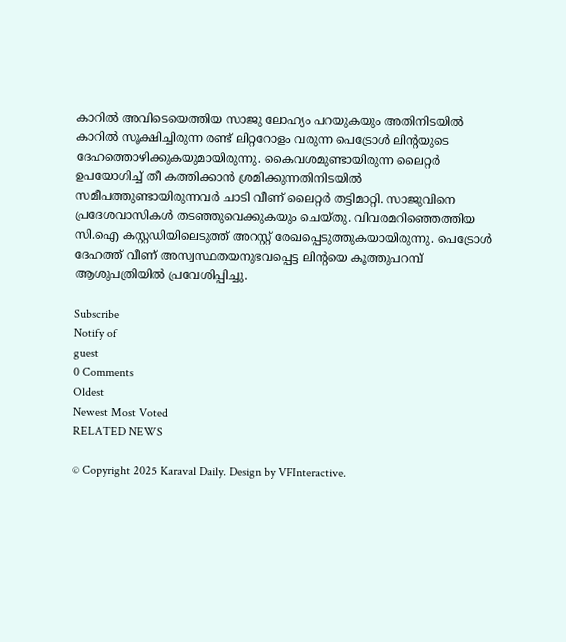കാറില്‍ അവിടെയെത്തിയ സാജു ലോഹ്യം പറയുകയും അതിനിടയില്‍ കാറില്‍ സൂക്ഷിച്ചിരുന്ന രണ്ട് ലിറ്ററോളം വരുന്ന പെട്രോള്‍ ലിന്റയുടെ ദേഹത്തൊഴിക്കുകയുമായിരുന്നു. കൈവശമുണ്ടായിരുന്ന ലൈറ്റര്‍ ഉപയോഗിച്ച് തീ കത്തിക്കാന്‍ ശ്രമിക്കുന്നതിനിടയില്‍ സമീപത്തുണ്ടായിരുന്നവര്‍ ചാടി വീണ് ലൈറ്റര്‍ തട്ടിമാറ്റി. സാജുവിനെ പ്രദേശവാസികള്‍ തടഞ്ഞുവെക്കുകയും ചെയ്തു. വിവരമറിഞ്ഞെത്തിയ സി.ഐ കസ്റ്റഡിയിലെടുത്ത് അറസ്റ്റ് രേഖപ്പെടുത്തുകയായിരുന്നു. പെട്രോള്‍ ദേഹത്ത് വീണ് അസ്വസ്ഥതയനുഭവപ്പെട്ട ലിന്റയെ കൂത്തുപറമ്പ് ആശുപത്രിയില്‍ പ്രവേശിപ്പിച്ചു.

Subscribe
Notify of
guest
0 Comments
Oldest
Newest Most Voted
RELATED NEWS

© Copyright 2025 Karaval Daily. Design by VFInteractive.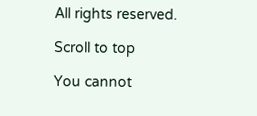All rights reserved.

Scroll to top

You cannot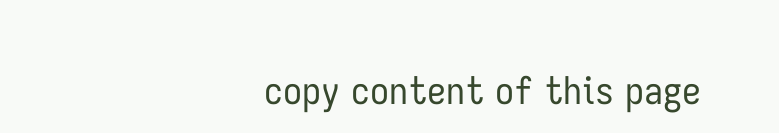copy content of this page